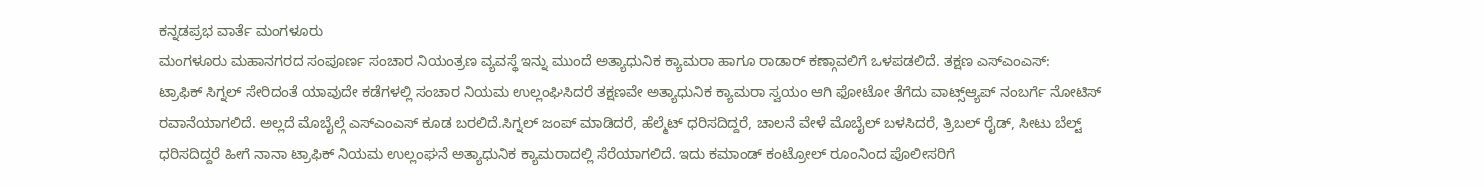ಕನ್ನಡಪ್ರಭ ವಾರ್ತೆ ಮಂಗಳೂರು
ಮಂಗಳೂರು ಮಹಾನಗರದ ಸಂಪೂರ್ಣ ಸಂಚಾರ ನಿಯಂತ್ರಣ ವ್ಯವಸ್ಥೆ ಇನ್ನು ಮುಂದೆ ಅತ್ಯಾಧುನಿಕ ಕ್ಯಾಮರಾ ಹಾಗೂ ರಾಡಾರ್ ಕಣ್ಗಾವಲಿಗೆ ಒಳಪಡಲಿದೆ. ತಕ್ಷಣ ಎಸ್ಎಂಎಸ್:
ಟ್ರಾಫಿಕ್ ಸಿಗ್ನಲ್ ಸೇರಿದಂತೆ ಯಾವುದೇ ಕಡೆಗಳಲ್ಲಿ ಸಂಚಾರ ನಿಯಮ ಉಲ್ಲಂಘಿಸಿದರೆ ತಕ್ಷಣವೇ ಅತ್ಯಾಧುನಿಕ ಕ್ಯಾಮರಾ ಸ್ವಯಂ ಆಗಿ ಫೋಟೋ ತೆಗೆದು ವಾಟ್ಸ್ಆ್ಯಪ್ ನಂಬರ್ಗೆ ನೋಟಿಸ್ ರವಾನೆಯಾಗಲಿದೆ. ಅಲ್ಲದೆ ಮೊಬೈಲ್ಗೆ ಎಸ್ಎಂಎಸ್ ಕೂಡ ಬರಲಿದೆ.ಸಿಗ್ನಲ್ ಜಂಪ್ ಮಾಡಿದರೆ, ಹೆಲ್ಮೆಟ್ ಧರಿಸದಿದ್ದರೆ, ಚಾಲನೆ ವೇಳೆ ಮೊಬೈಲ್ ಬಳಸಿದರೆ, ತ್ರಿಬಲ್ ರೈಡ್, ಸೀಟು ಬೆಲ್ಟ್ ಧರಿಸದಿದ್ದರೆ ಹೀಗೆ ನಾನಾ ಟ್ರಾಫಿಕ್ ನಿಯಮ ಉಲ್ಲಂಘನೆ ಅತ್ಯಾಧುನಿಕ ಕ್ಯಾಮರಾದಲ್ಲಿ ಸೆರೆಯಾಗಲಿದೆ. ಇದು ಕಮಾಂಡ್ ಕಂಟ್ರೋಲ್ ರೂಂನಿಂದ ಪೊಲೀಸರಿಗೆ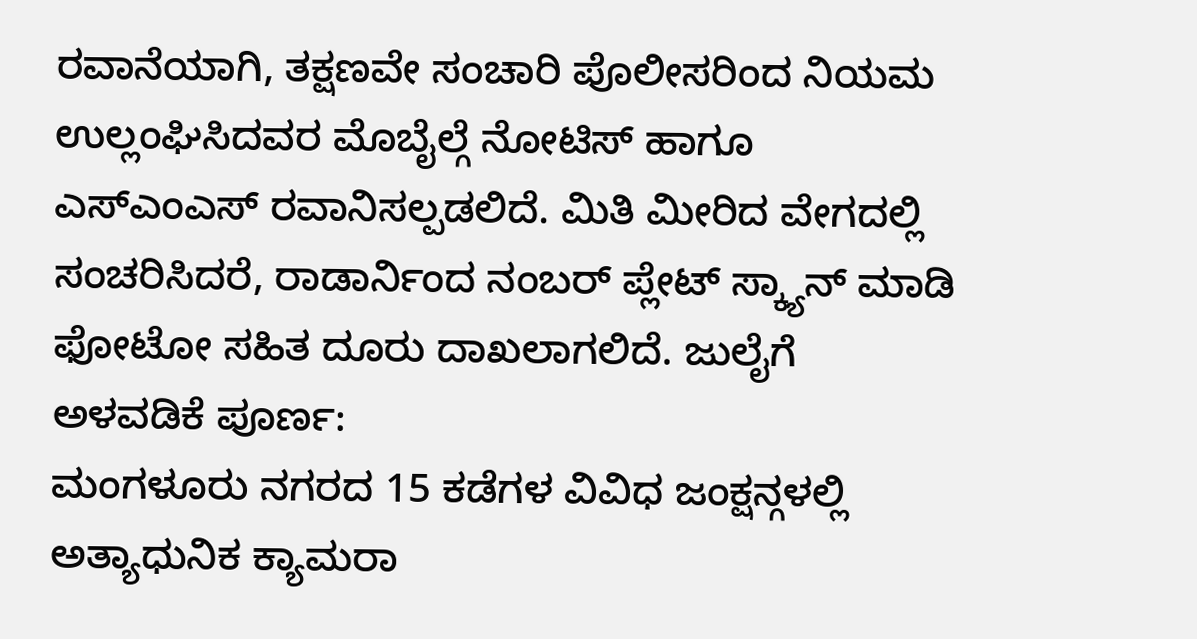ರವಾನೆಯಾಗಿ, ತಕ್ಷಣವೇ ಸಂಚಾರಿ ಪೊಲೀಸರಿಂದ ನಿಯಮ ಉಲ್ಲಂಘಿಸಿದವರ ಮೊಬೈಲ್ಗೆ ನೋಟಿಸ್ ಹಾಗೂ ಎಸ್ಎಂಎಸ್ ರವಾನಿಸಲ್ಪಡಲಿದೆ. ಮಿತಿ ಮೀರಿದ ವೇಗದಲ್ಲಿ ಸಂಚರಿಸಿದರೆ, ರಾಡಾರ್ನಿಂದ ನಂಬರ್ ಪ್ಲೇಟ್ ಸ್ಕ್ಯಾನ್ ಮಾಡಿ ಫೋಟೋ ಸಹಿತ ದೂರು ದಾಖಲಾಗಲಿದೆ. ಜುಲೈಗೆ ಅಳವಡಿಕೆ ಪೂರ್ಣ:
ಮಂಗಳೂರು ನಗರದ 15 ಕಡೆಗಳ ವಿವಿಧ ಜಂಕ್ಷನ್ಗಳಲ್ಲಿ ಅತ್ಯಾಧುನಿಕ ಕ್ಯಾಮರಾ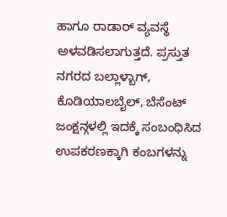ಹಾಗೂ ರಾಡಾರ್ ವ್ಯವಸ್ಥೆ ಅಳವಡಿಸಲಾಗುತ್ತದೆ. ಪ್ರಸ್ತುತ ನಗರದ ಬಲ್ಲಾಳ್ಬಾಗ್, ಕೊಡಿಯಾಲಬೈಲ್, ಬೆಸೆಂಟ್ ಜಂಕ್ಷನ್ಗಳಲ್ಲಿ ಇದಕ್ಕೆ ಸಂಬಂಧಿಸಿದ ಉಪಕರಣಕ್ಕಾಗಿ ಕಂಬಗಳನ್ನು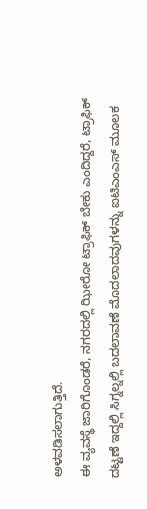ಅಳವಡಿಸಲಾಗುತ್ತಿದೆ.
ಈ ವ್ಯವಸ್ಥೆ ಜಾರಿಗೊಂಡರೆ, ನಗರದಲ್ಲಿ ಝೀರೋ ಟ್ರಾಫಿಕ್ ಬೇಕು ಎಂದಿದ್ದರೆ, ಟ್ರಾಫಿಕ್ ದಟ್ಟಣೆ ಇದ್ದಲ್ಲಿ ಸಿಗ್ನಲ್ನಲ್ಲಿ ಬದಲಾವಣೆ ಮೊದಲಾದವುಗಳನ್ನು ಐಟಿಎಂಎಸ್ ಮೂಲಕ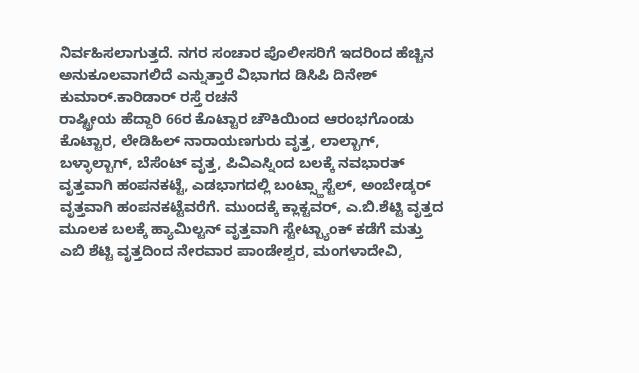ನಿರ್ವಹಿಸಲಾಗುತ್ತದೆ. ನಗರ ಸಂಚಾರ ಪೊಲೀಸರಿಗೆ ಇದರಿಂದ ಹೆಚ್ಚಿನ ಅನುಕೂಲವಾಗಲಿದೆ ಎನ್ನುತ್ತಾರೆ ವಿಭಾಗದ ಡಿಸಿಪಿ ದಿನೇಶ್ ಕುಮಾರ್.ಕಾರಿಡಾರ್ ರಸ್ತೆ ರಚನೆ
ರಾಷ್ಟ್ರೀಯ ಹೆದ್ದಾರಿ 66ರ ಕೊಟ್ಟಾರ ಚೌಕಿಯಿಂದ ಆರಂಭಗೊಂಡು ಕೊಟ್ಟಾರ, ಲೇಡಿಹಿಲ್ ನಾರಾಯಣಗುರು ವೃತ್ತ, ಲಾಲ್ಬಾಗ್, ಬಳ್ಳಾಲ್ಬಾಗ್, ಬೆಸೆಂಟ್ ವೃತ್ತ, ಪಿವಿಎಸ್ನಿಂದ ಬಲಕ್ಕೆ ನವಭಾರತ್ ವೃತ್ತವಾಗಿ ಹಂಪನಕಟ್ಟೆ, ಎಡಭಾಗದಲ್ಲಿ ಬಂಟ್ಸ್ಹಾಸ್ಟೆಲ್, ಅಂಬೇಡ್ಕರ್ ವೃತ್ತವಾಗಿ ಹಂಪನಕಟ್ಟೆವರೆಗೆ. ಮುಂದಕ್ಕೆ ಕ್ಲಾಕ್ಟವರ್, ಎ.ಬಿ.ಶೆಟ್ಟಿ ವೃತ್ತದ ಮೂಲಕ ಬಲಕ್ಕೆ ಹ್ಯಾಮಿಲ್ಟನ್ ವೃತ್ತವಾಗಿ ಸ್ಟೇಟ್ಬ್ಯಾಂಕ್ ಕಡೆಗೆ ಮತ್ತು ಎಬಿ ಶೆಟ್ಟಿ ವೃತ್ತದಿಂದ ನೇರವಾರ ಪಾಂಡೇಶ್ವರ, ಮಂಗಳಾದೇವಿ,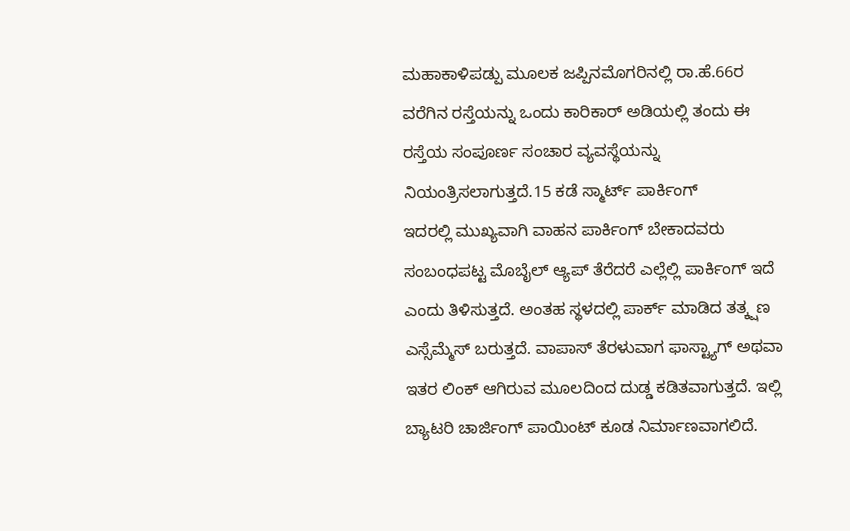ಮಹಾಕಾಳಿಪಡ್ಪು ಮೂಲಕ ಜಪ್ಪಿನಮೊಗರಿನಲ್ಲಿ ರಾ.ಹೆ.66ರ ವರೆಗಿನ ರಸ್ತೆಯನ್ನು ಒಂದು ಕಾರಿಕಾರ್ ಅಡಿಯಲ್ಲಿ ತಂದು ಈ ರಸ್ತೆಯ ಸಂಪೂರ್ಣ ಸಂಚಾರ ವ್ಯವಸ್ಥೆಯನ್ನು ನಿಯಂತ್ರಿಸಲಾಗುತ್ತದೆ.15 ಕಡೆ ಸ್ಮಾರ್ಟ್ ಪಾರ್ಕಿಂಗ್
ಇದರಲ್ಲಿ ಮುಖ್ಯವಾಗಿ ವಾಹನ ಪಾರ್ಕಿಂಗ್ ಬೇಕಾದವರು ಸಂಬಂಧಪಟ್ಟ ಮೊಬೈಲ್ ಆ್ಯಪ್ ತೆರೆದರೆ ಎಲ್ಲೆಲ್ಲಿ ಪಾರ್ಕಿಂಗ್ ಇದೆ ಎಂದು ತಿಳಿಸುತ್ತದೆ. ಅಂತಹ ಸ್ಥಳದಲ್ಲಿ ಪಾರ್ಕ್ ಮಾಡಿದ ತತ್ಕ್ಷಣ ಎಸ್ಸೆಮ್ಮೆಸ್ ಬರುತ್ತದೆ. ವಾಪಾಸ್ ತೆರಳುವಾಗ ಫಾಸ್ಟ್ಯಾಗ್ ಅಥವಾ ಇತರ ಲಿಂಕ್ ಆಗಿರುವ ಮೂಲದಿಂದ ದುಡ್ಡ ಕಡಿತವಾಗುತ್ತದೆ. ಇಲ್ಲಿ ಬ್ಯಾಟರಿ ಚಾರ್ಜಿಂಗ್ ಪಾಯಿಂಟ್ ಕೂಡ ನಿರ್ಮಾಣವಾಗಲಿದೆ.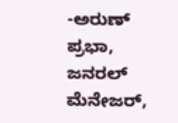-ಅರುಣ್ ಪ್ರಭಾ, ಜನರಲ್ ಮೆನೇಜರ್,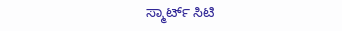ಸ್ಮಾರ್ಟ್ ಸಿಟಿ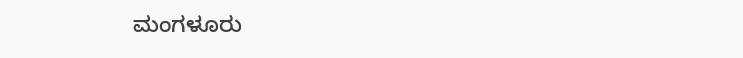ಮಂಗಳೂರು